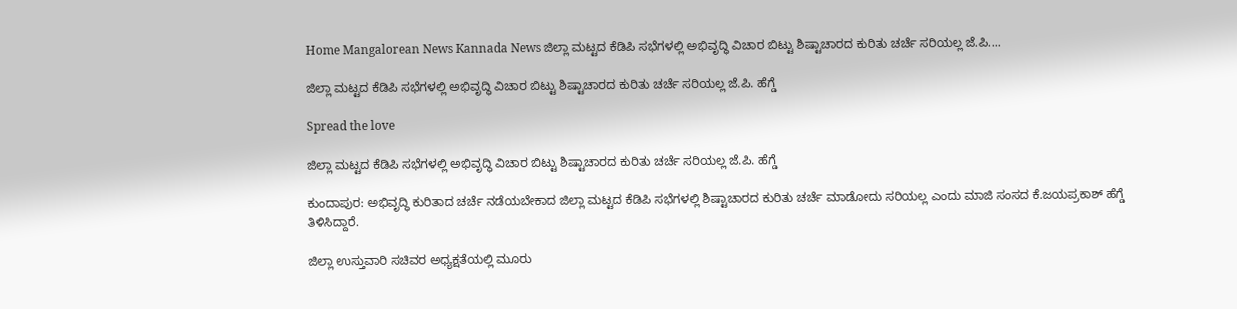Home Mangalorean News Kannada News ಜಿಲ್ಲಾ ಮಟ್ಟದ ಕೆಡಿಪಿ ಸಭೆಗಳಲ್ಲಿ ಅಭಿವೃದ್ಧಿ ವಿಚಾರ ಬಿಟ್ಟು ಶಿಷ್ಟಾಚಾರದ ಕುರಿತು ಚರ್ಚೆ ಸರಿಯಲ್ಲ ಜೆ.ಪಿ....

ಜಿಲ್ಲಾ ಮಟ್ಟದ ಕೆಡಿಪಿ ಸಭೆಗಳಲ್ಲಿ ಅಭಿವೃದ್ಧಿ ವಿಚಾರ ಬಿಟ್ಟು ಶಿಷ್ಟಾಚಾರದ ಕುರಿತು ಚರ್ಚೆ ಸರಿಯಲ್ಲ ಜೆ.ಪಿ. ಹೆಗ್ಡೆ

Spread the love

ಜಿಲ್ಲಾ ಮಟ್ಟದ ಕೆಡಿಪಿ ಸಭೆಗಳಲ್ಲಿ ಅಭಿವೃದ್ಧಿ ವಿಚಾರ ಬಿಟ್ಟು ಶಿಷ್ಟಾಚಾರದ ಕುರಿತು ಚರ್ಚೆ ಸರಿಯಲ್ಲ ಜೆ.ಪಿ. ಹೆಗ್ಡೆ

ಕುಂದಾಪುರ: ಅಭಿವೃದ್ಧಿ ಕುರಿತಾದ ಚರ್ಚೆ ನಡೆಯಬೇಕಾದ ಜಿಲ್ಲಾ ಮಟ್ಟದ ಕೆಡಿಪಿ ಸಭೆಗಳಲ್ಲಿ ಶಿಷ್ಟಾಚಾರದ ಕುರಿತು ಚರ್ಚೆ ಮಾಡೋದು ಸರಿಯಲ್ಲ ಎಂದು ಮಾಜಿ ಸಂಸದ ಕೆ.ಜಯಪ್ರಕಾಶ್ ಹೆಗ್ಡೆ ತಿಳಿಸಿದ್ದಾರೆ.

ಜಿಲ್ಲಾ ಉಸ್ತುವಾರಿ ಸಚಿವರ ಅಧ್ಯಕ್ಷತೆಯಲ್ಲಿ ಮೂರು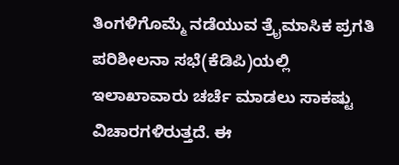ತಿಂಗಳಿಗೊಮ್ಮೆ ನಡೆಯುವ ತ್ರೈಮಾಸಿಕ ಪ್ರಗತಿ ಪರಿಶೀಲನಾ ಸಭೆ(ಕೆಡಿಪಿ)ಯಲ್ಲಿ ಇಲಾಖಾವಾರು ಚರ್ಚೆ ಮಾಡಲು ಸಾಕಷ್ಟು ವಿಚಾರಗಳಿರುತ್ತದೆ. ಈ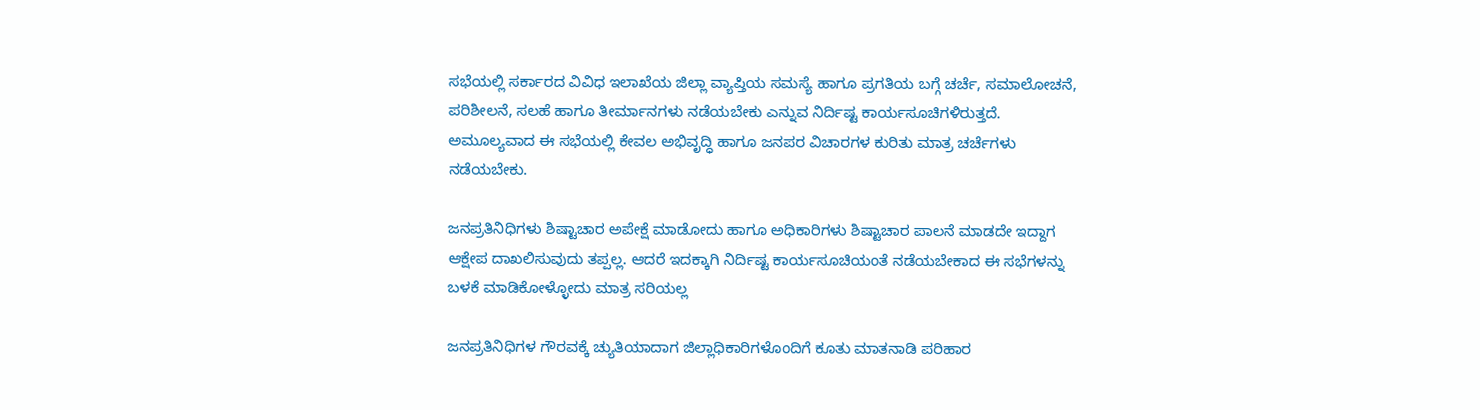ಸಭೆಯಲ್ಲಿ ಸರ್ಕಾರದ ವಿವಿಧ ಇಲಾಖೆಯ ಜಿಲ್ಲಾ ವ್ಯಾಪ್ತಿಯ ಸಮಸ್ಯೆ ಹಾಗೂ ಪ್ರಗತಿಯ ಬಗ್ಗೆ ಚರ್ಚೆ, ಸಮಾಲೋಚನೆ, ಪರಿಶೀಲನೆ, ಸಲಹೆ ಹಾಗೂ ತೀರ್ಮಾನಗಳು ನಡೆಯಬೇಕು ಎನ್ನುವ ನಿರ್ದಿಷ್ಟ ಕಾರ್ಯಸೂಚಿಗಳಿರುತ್ತದೆ. ಅಮೂಲ್ಯವಾದ ಈ ಸಭೆಯಲ್ಲಿ ಕೇವಲ ಅಭಿವೃದ್ಧಿ ಹಾಗೂ ಜನಪರ ವಿಚಾರಗಳ ಕುರಿತು ಮಾತ್ರ ಚರ್ಚೆಗಳು ನಡೆಯಬೇಕು.

ಜನಪ್ರತಿನಿಧಿಗಳು ಶಿಷ್ಟಾಚಾರ ಅಪೇಕ್ಷೆ ಮಾಡೋದು ಹಾಗೂ ಅಧಿಕಾರಿಗಳು ಶಿಷ್ಟಾಚಾರ ಪಾಲನೆ ಮಾಡದೇ ಇದ್ದಾಗ ಆಕ್ಷೇಪ ದಾಖಲಿಸುವುದು ತಪ್ಪಲ್ಲ. ಆದರೆ ಇದಕ್ಕಾಗಿ ನಿರ್ದಿಷ್ಟ ಕಾರ್ಯಸೂಚಿಯಂತೆ ನಡೆಯಬೇಕಾದ ಈ ಸಭೆಗಳನ್ನು ಬಳಕೆ ಮಾಡಿಕೋಳ್ಳೋದು ಮಾತ್ರ ಸರಿಯಲ್ಲ

ಜನಪ್ರತಿನಿಧಿಗಳ ಗೌರವಕ್ಕೆ ಚ್ಯುತಿಯಾದಾಗ ಜಿಲ್ಲಾಧಿಕಾರಿಗಳೊಂದಿಗೆ ಕೂತು ಮಾತನಾಡಿ ಪರಿಹಾರ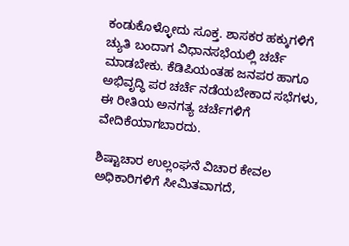ಕಂಡುಕೊಳ್ಳೋದು ಸೂಕ್ತ. ಶಾಸಕರ ಹಕ್ಕುಗಳಿಗೆ ಚ್ಯುತಿ ಬಂದಾಗ ವಿಧಾನಸಭೆಯಲ್ಲಿ ಚರ್ಚೆ ಮಾಡಬೇಕು. ಕೆಡಿಪಿಯಂತಹ ಜನಪರ ಹಾಗೂ ಅಭಿವೃದ್ಧಿ ಪರ ಚರ್ಚೆ ನಡೆಯಬೇಕಾದ ಸಭೆಗಳು, ಈ ರೀತಿಯ ಅನಗತ್ಯ ಚರ್ಚೆಗಳಿಗೆ ವೇದಿಕೆಯಾಗಬಾರದು.

ಶಿಷ್ಟಾಚಾರ ಉಲ್ಲಂಘನೆ ವಿಚಾರ ಕೇವಲ ಅಧಿಕಾರಿಗಳಿಗೆ ಸೀಮಿತವಾಗದೆ,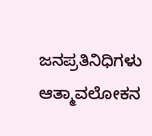ಜನಪ್ರತಿನಿಧಿಗಳು ಆತ್ಮಾವಲೋಕನ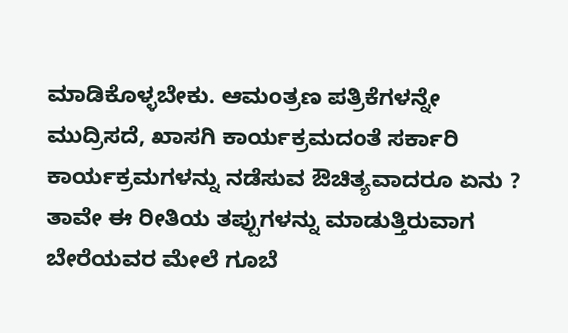ಮಾಡಿಕೊಳ್ಳಬೇಕು. ಆಮಂತ್ರಣ ಪತ್ರಿಕೆಗಳನ್ನೇ ಮುದ್ರಿಸದೆ, ಖಾಸಗಿ ಕಾರ್ಯಕ್ರಮದಂತೆ ಸರ್ಕಾರಿ ಕಾರ್ಯಕ್ರಮಗಳನ್ನು ನಡೆಸುವ ಔಚಿತ್ಯವಾದರೂ ಏನು ? ತಾವೇ ಈ ರೀತಿಯ ತಪ್ಪುಗಳನ್ನು ಮಾಡುತ್ತಿರುವಾಗ ಬೇರೆಯವರ ಮೇಲೆ ಗೂಬೆ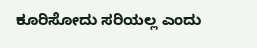ಕೂರಿಸೋದು ಸರಿಯಲ್ಲ ಎಂದು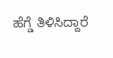ಹೆಗ್ಡೆ ತಿಳಿಸಿದ್ದಾರೆ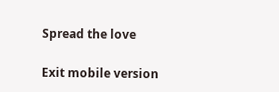Spread the love

Exit mobile version